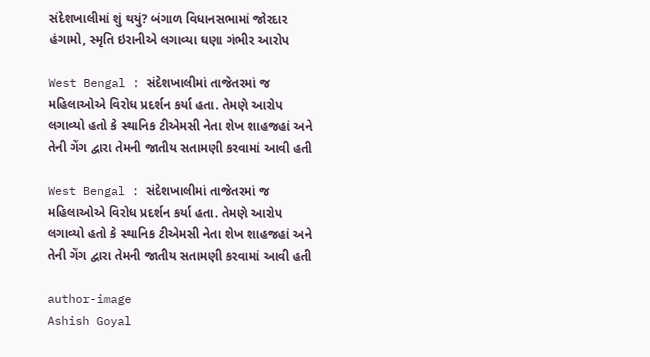સંદેશખાલીમાં શું થયું? બંગાળ વિધાનસભામાં જોરદાર હંગામો, સ્મૃતિ ઇરાનીએ લગાવ્યા ઘણા ગંભીર આરોપ

West Bengal : સંદેશખાલીમાં તાજેતરમાં જ મહિલાઓએ વિરોધ પ્રદર્શન કર્યા હતા. તેમણે આરોપ લગાવ્યો હતો કે સ્થાનિક ટીએમસી નેતા શેખ શાહજહાં અને તેની ગેંગ દ્વારા તેમની જાતીય સતામણી કરવામાં આવી હતી

West Bengal : સંદેશખાલીમાં તાજેતરમાં જ મહિલાઓએ વિરોધ પ્રદર્શન કર્યા હતા. તેમણે આરોપ લગાવ્યો હતો કે સ્થાનિક ટીએમસી નેતા શેખ શાહજહાં અને તેની ગેંગ દ્વારા તેમની જાતીય સતામણી કરવામાં આવી હતી

author-image
Ashish Goyal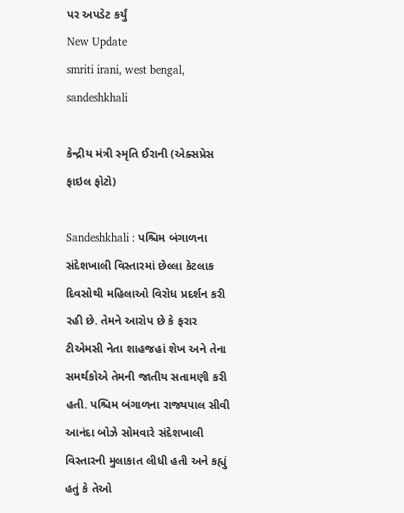પર અપડેટ કર્યું
New Update
smriti irani, west bengal, sandeshkhali

કેન્દ્રીય મંત્રી સ્મૃતિ ઈરાની (એક્સપ્રેસ ફાઇલ ફોટો)

Sandeshkhali : પશ્ચિમ બંગાળના સંદેશખાલી વિસ્તારમાં છેલ્લા કેટલાક દિવસોથી મહિલાઓ વિરોધ પ્રદર્શન કરી રહી છે. તેમને આરોપ છે કે ફરાર ટીએમસી નેતા શાહજહાં શેખ અને તેના સમર્થકોએ તેમની જાતીય સતામણી કરી હતી. પશ્ચિમ બંગાળના રાજ્યપાલ સીવી આનંદા બોઝે સોમવારે સંદેશખાલી વિસ્તારની મુલાકાત લીધી હતી અને કહ્યું હતું કે તેઓ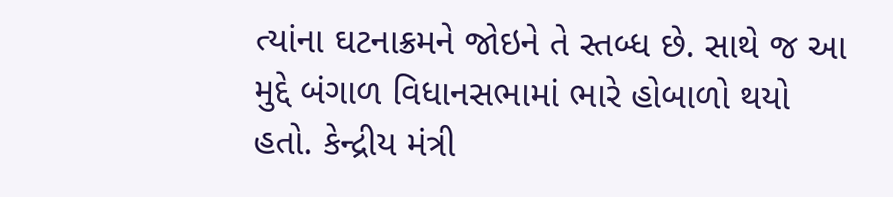ત્યાંના ઘટનાક્રમને જોઇને તે સ્તબ્ધ છે. સાથે જ આ મુદ્દે બંગાળ વિધાનસભામાં ભારે હોબાળો થયો હતો. કેન્દ્રીય મંત્રી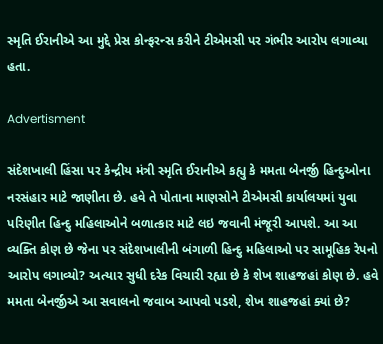સ્મૃતિ ઈરાનીએ આ મુદ્દે પ્રેસ કોન્ફરન્સ કરીને ટીએમસી પર ગંભીર આરોપ લગાવ્યા હતા.

Advertisment

સંદેશખાલી હિંસા પર કેન્દ્રીય મંત્રી સ્મૃતિ ઈરાનીએ કહ્યુ કે મમતા બેનર્જી હિન્દુઓના નરસંહાર માટે જાણીતા છે. હવે તે પોતાના માણસોને ટીએમસી કાર્યાલયમાં યુવા પરિણીત હિન્દુ મહિલાઓને બળાત્કાર માટે લઇ જવાની મંજૂરી આપશે. આ આ વ્યક્તિ કોણ છે જેના પર સંદેશખાલીની બંગાળી હિન્દુ મહિલાઓ પર સામૂહિક રેપનો આરોપ લગાવ્યો? અત્યાર સુધી દરેક વિચારી રહ્યા છે કે શેખ શાહજહાં કોણ છે. હવે મમતા બેનર્જીએ આ સવાલનો જવાબ આપવો પડશે, શેખ શાહજહાં ક્યાં છે?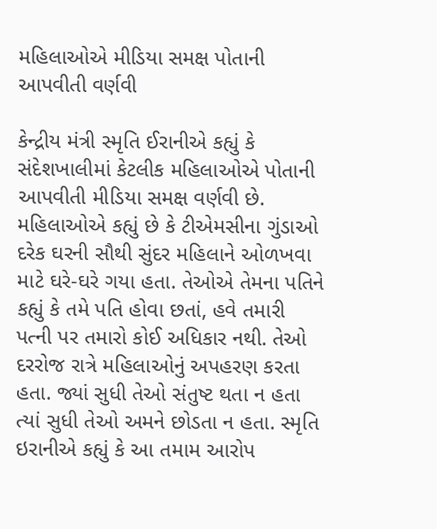મહિલાઓએ મીડિયા સમક્ષ પોતાની આપવીતી વર્ણવી

કેન્દ્રીય મંત્રી સ્મૃતિ ઈરાનીએ કહ્યું કે સંદેશખાલીમાં કેટલીક મહિલાઓએ પોતાની આપવીતી મીડિયા સમક્ષ વર્ણવી છે. મહિલાઓએ કહ્યું છે કે ટીએમસીના ગુંડાઓ દરેક ઘરની સૌથી સુંદર મહિલાને ઓળખવા માટે ઘરે-ઘરે ગયા હતા. તેઓએ તેમના પતિને કહ્યું કે તમે પતિ હોવા છતાં, હવે તમારી પત્ની પર તમારો કોઈ અધિકાર નથી. તેઓ દરરોજ રાત્રે મહિલાઓનું અપહરણ કરતા હતા. જ્યાં સુધી તેઓ સંતુષ્ટ થતા ન હતા ત્યાં સુધી તેઓ અમને છોડતા ન હતા. સ્મૃતિ ઇરાનીએ કહ્યું કે આ તમામ આરોપ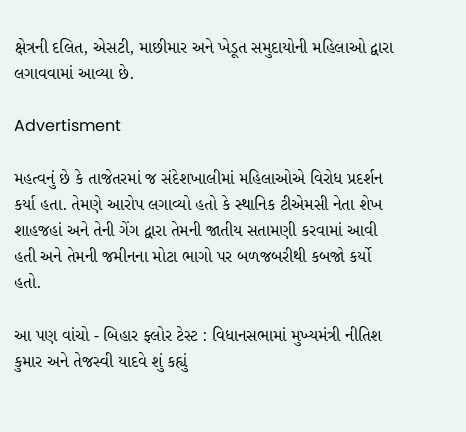ક્ષેત્રની દલિત, એસટી, માછીમાર અને ખેડૂત સમુદાયોની મહિલાઓ દ્વારા લગાવવામાં આવ્યા છે.

Advertisment

મહત્વનું છે કે તાજેતરમાં જ સંદેશખાલીમાં મહિલાઓએ વિરોધ પ્રદર્શન કર્યા હતા. તેમણે આરોપ લગાવ્યો હતો કે સ્થાનિક ટીએમસી નેતા શેખ શાહજહાં અને તેની ગેંગ દ્વારા તેમની જાતીય સતામણી કરવામાં આવી હતી અને તેમની જમીનના મોટા ભાગો પર બળજબરીથી કબજો કર્યો હતો.

આ પણ વાંચો - બિહાર ફ્લોર ટેસ્ટ : વિધાનસભામાં મુખ્યમંત્રી નીતિશ કુમાર અને તેજસ્વી યાદવે શું કહ્યું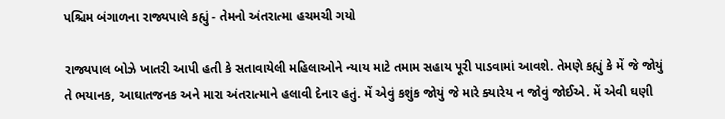પશ્ચિમ બંગાળના રાજ્યપાલે કહ્યું - તેમનો અંતરાત્મા હચમચી ગયો

રાજ્યપાલ બોઝે ખાતરી આપી હતી કે સતાવાયેલી મહિલાઓને ન્યાય માટે તમામ સહાય પૂરી પાડવામાં આવશે. તેમણે કહ્યું કે મેં જે જોયું તે ભયાનક, આઘાતજનક અને મારા અંતરાત્માને હલાવી દેનાર હતું. મેં એવું કશુંક જોયું જે મારે ક્યારેય ન જોવું જોઈએ. મેં એવી ઘણી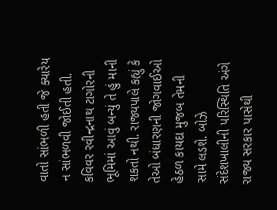વાતો સાંભળી હતી જે ક્યારેય ન સાંભળવી જોઈતી હતી. કવિવર રવીન્દ્રનાથ ટાગોરની ભૂમિમાં આવું બન્યું તે હું માની શકતો નથી. રાજ્યપાલે કહ્યું કે તેઓ બંધારણની જોગવાઈઓ હેઠળ કાયદા મુજબ તેમની સામે લડશે. બોઝે સંદેશખાલીની પરિસ્થિતિ અંગે રાજ્ય સરકાર પાસેથી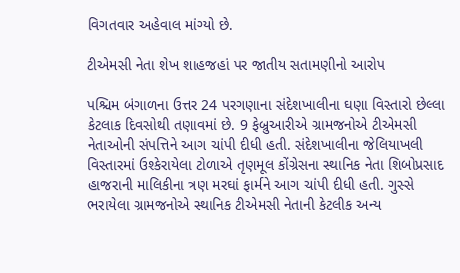વિગતવાર અહેવાલ માંગ્યો છે.

ટીએમસી નેતા શેખ શાહજહાં પર જાતીય સતામણીનો આરોપ

પશ્ચિમ બંગાળના ઉત્તર 24 પરગણાના સંદેશખાલીના ઘણા વિસ્તારો છેલ્લા કેટલાક દિવસોથી તણાવમાં છે. 9 ફેબ્રુઆરીએ ગ્રામજનોએ ટીએમસી નેતાઓની સંપત્તિને આગ ચાંપી દીધી હતી. સંદેશખાલીના જેલિયાખલી વિસ્તારમાં ઉશ્કેરાયેલા ટોળાએ તૃણમૂલ કોંગ્રેસના સ્થાનિક નેતા શિબોપ્રસાદ હાજરાની માલિકીના ત્રણ મરઘાં ફાર્મને આગ ચાંપી દીધી હતી. ગુસ્સે ભરાયેલા ગ્રામજનોએ સ્થાનિક ટીએમસી નેતાની કેટલીક અન્ય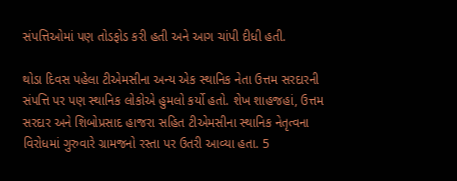સંપત્તિઓમાં પણ તોડફોડ કરી હતી અને આગ ચાંપી દીધી હતી.

થોડા દિવસ પહેલા ટીએમસીના અન્ય એક સ્થાનિક નેતા ઉત્તમ સરદારની સંપત્તિ પર પણ સ્થાનિક લોકોએ હુમલો કર્યો હતો. શેખ શાહજહાં, ઉત્તમ સરદાર અને શિબોપ્રસાદ હાજરા સહિત ટીએમસીના સ્થાનિક નેતૃત્વના વિરોધમાં ગુરુવારે ગ્રામજનો રસ્તા પર ઉતરી આવ્યા હતા. 5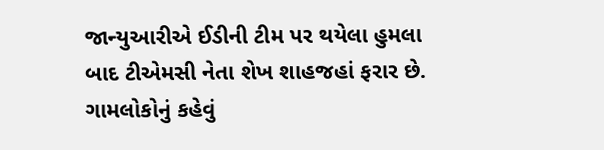જાન્યુઆરીએ ઈડીની ટીમ પર થયેલા હુમલા બાદ ટીએમસી નેતા શેખ શાહજહાં ફરાર છે. ગામલોકોનું કહેવું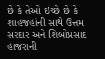છે કે તેઓ ઇચ્છે છે કે શાહજહાંની સાથે ઉત્તમ સરદાર અને શિબોપ્રસાદ હાજરાની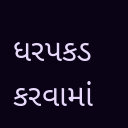ધરપકડ કરવામાં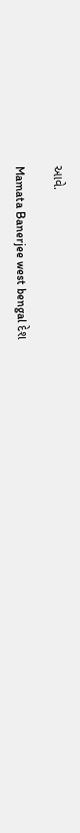આવે.

Mamata Banerjee west bengal દેશ